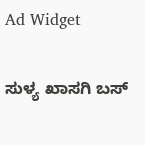Ad Widget

ಸುಳ್ಯ ಖಾಸಗಿ ಬಸ್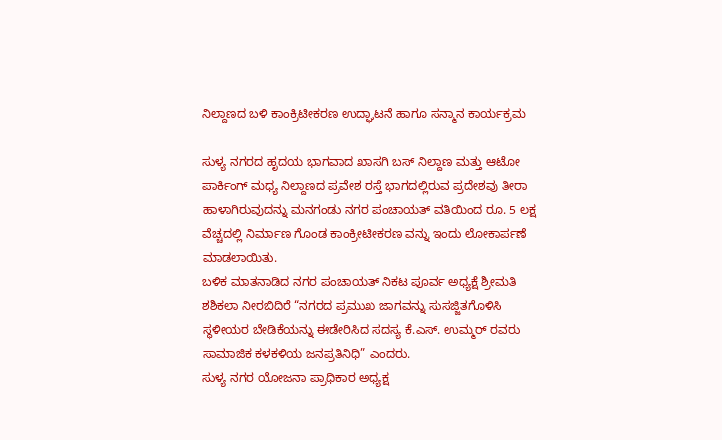ನಿಲ್ದಾಣದ ಬಳಿ ಕಾಂಕ್ರಿಟೀಕರಣ ಉದ್ಘಾಟನೆ ಹಾಗೂ ಸನ್ಮಾನ ಕಾರ್ಯಕ್ರಮ

ಸುಳ್ಯ ನಗರದ ಹೃದಯ ಭಾಗವಾದ ಖಾಸಗಿ ಬಸ್ ನಿಲ್ದಾಣ ಮತ್ತು ಆಟೋ ಪಾರ್ಕಿಂಗ್ ಮಧ್ಯ ನಿಲ್ದಾಣದ ಪ್ರವೇಶ ರಸ್ತೆ ಭಾಗದಲ್ಲಿರುವ ಪ್ರದೇಶವು ತೀರಾ ಹಾಳಾಗಿರುವುದನ್ನು ಮನಗಂಡು ನಗರ ಪಂಚಾಯತ್ ವತಿಯಿಂದ ರೂ. 5 ಲಕ್ಷ ವೆಚ್ಚದಲ್ಲಿ ನಿರ್ಮಾಣ ಗೊಂಡ ಕಾಂಕ್ರೀಟೀಕರಣ ವನ್ನು ಇಂದು ಲೋಕಾರ್ಪಣೆ ಮಾಡಲಾಯಿತು.
ಬಳಿಕ ಮಾತನಾಡಿದ ನಗರ ಪಂಚಾಯತ್ ನಿಕಟ ಪೂರ್ವ ಅಧ್ಯಕ್ಷೆ ಶ್ರೀಮತಿ ಶಶಿಕಲಾ ನೀರಬಿದಿರೆ “ನಗರದ ಪ್ರಮುಖ ಜಾಗವನ್ನು ಸುಸಜ್ಜಿತಗೊಳಿಸಿ ಸ್ಥಳೀಯರ ಬೇಡಿಕೆಯನ್ನು ಈಡೇರಿಸಿದ ಸದಸ್ಯ ಕೆ.ಎಸ್. ಉಮ್ಮರ್ ರವರು ಸಾಮಾಜಿಕ ಕಳಕಳಿಯ ಜನಪ್ರತಿನಿಧಿ” ಎಂದರು.
ಸುಳ್ಯ ನಗರ ಯೋಜನಾ ಪ್ರಾಧಿಕಾರ ಅಧ್ಯಕ್ಷ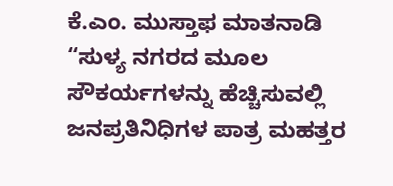ಕೆ.ಎಂ. ಮುಸ್ತಾಫ ಮಾತನಾಡಿ “ಸುಳ್ಯ ನಗರದ ಮೂಲ ಸೌಕರ್ಯಗಳನ್ನು ಹೆಚ್ಚಿಸುವಲ್ಲಿ ಜನಪ್ರತಿನಿಧಿಗಳ ಪಾತ್ರ ಮಹತ್ತರ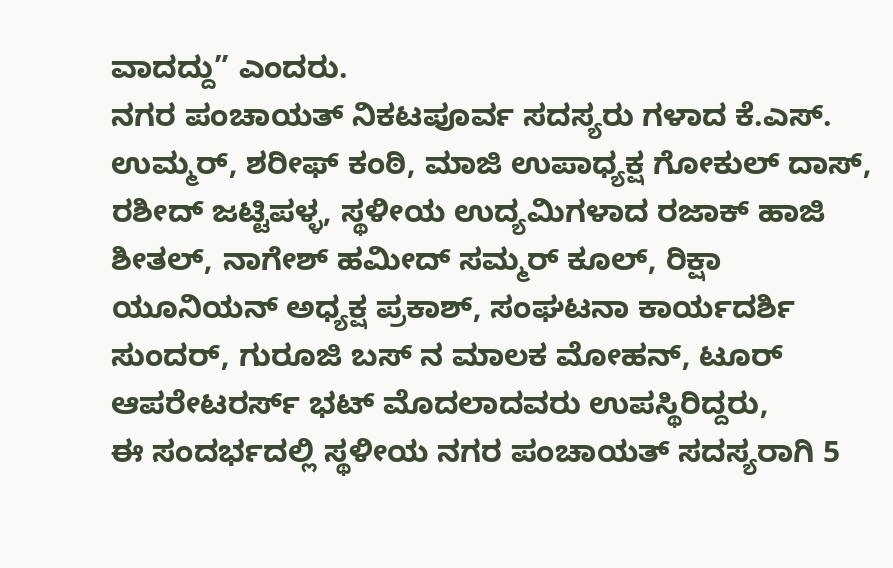ವಾದದ್ದು” ಎಂದರು.
ನಗರ ಪಂಚಾಯತ್ ನಿಕಟಪೂರ್ವ ಸದಸ್ಯರು ಗಳಾದ ಕೆ.ಎಸ್. ಉಮ್ಮರ್, ಶರೀಫ್ ಕಂಠಿ, ಮಾಜಿ ಉಪಾಧ್ಯಕ್ಷ ಗೋಕುಲ್ ದಾಸ್, ರಶೀದ್ ಜಟ್ಟಿಪಳ್ಳ, ಸ್ಥಳೀಯ ಉದ್ಯಮಿಗಳಾದ ರಜಾಕ್ ಹಾಜಿ ಶೀತಲ್, ನಾಗೇಶ್ ಹಮೀದ್ ಸಮ್ಮರ್ ಕೂಲ್, ರಿಕ್ಷಾ ಯೂನಿಯನ್ ಅಧ್ಯಕ್ಷ ಪ್ರಕಾಶ್, ಸಂಘಟನಾ ಕಾರ್ಯದರ್ಶಿ ಸುಂದರ್, ಗುರೂಜಿ ಬಸ್ ನ ಮಾಲಕ ಮೋಹನ್, ಟೂರ್ ಆಪರೇಟರರ್ಸ್ ಭಟ್ ಮೊದಲಾದವರು ಉಪಸ್ಥಿರಿದ್ದರು,
ಈ ಸಂದರ್ಭದಲ್ಲಿ ಸ್ಥಳೀಯ ನಗರ ಪಂಚಾಯತ್ ಸದಸ್ಯರಾಗಿ 5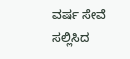ವರ್ಷ ಸೇವೆ ಸಲ್ಲಿಸಿದ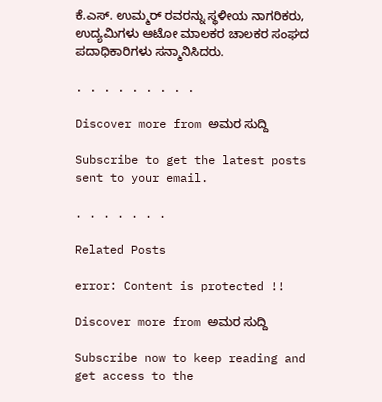ಕೆ.ಎಸ್. ಉಮ್ಮರ್ ರವರನ್ನು ಸ್ಥಳೀಯ ನಾಗರಿಕರು, ಉದ್ಯಮಿಗಳು ಆಟೋ ಮಾಲಕರ ಚಾಲಕರ ಸಂಘದ ಪದಾಧಿಕಾರಿಗಳು ಸನ್ಮಾನಿಸಿದರು.

. . . . . . . . .

Discover more from ಅಮರ ಸುದ್ದಿ

Subscribe to get the latest posts sent to your email.

. . . . . . .

Related Posts

error: Content is protected !!

Discover more from ಅಮರ ಸುದ್ದಿ

Subscribe now to keep reading and get access to the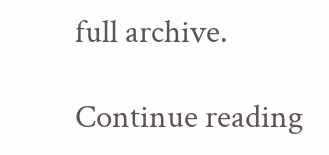full archive.

Continue reading